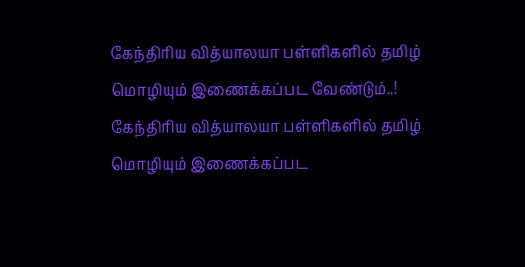கேந்திரிய வித்யாலயா பள்ளிகளில் தமிழ் மொழியும் இணைக்கப்பட வேண்டும்..!
கேந்திரிய வித்யாலயா பள்ளிகளில் தமிழ் மொழியும் இணைக்கப்பட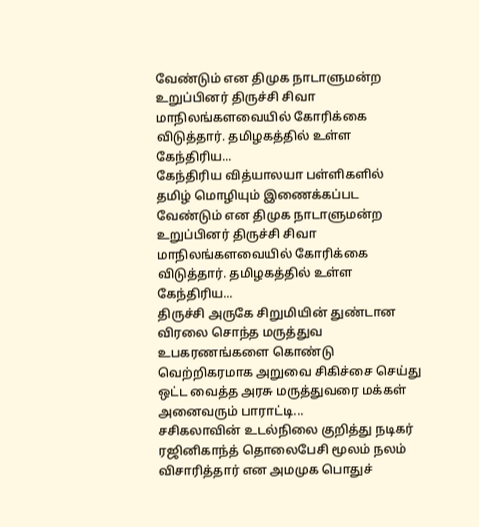வேண்டும் என திமுக நாடாளுமன்ற உறுப்பினர் திருச்சி சிவா மாநிலங்களவையில் கோரிக்கை விடுத்தார். தமிழகத்தில் உள்ள கேந்திரிய...
கேந்திரிய வித்யாலயா பள்ளிகளில் தமிழ் மொழியும் இணைக்கப்பட வேண்டும் என திமுக நாடாளுமன்ற உறுப்பினர் திருச்சி சிவா மாநிலங்களவையில் கோரிக்கை விடுத்தார். தமிழகத்தில் உள்ள கேந்திரிய...
திருச்சி அருகே சிறுமியின் துண்டான விரலை சொந்த மருத்துவ உபகரணங்களை கொண்டு வெற்றிகரமாக அறுவை சிகிச்சை செய்து ஒட்ட வைத்த அரசு மருத்துவரை மக்கள் அனைவரும் பாராட்டி...
சசிகலாவின் உடல்நிலை குறித்து நடிகர் ரஜினிகாந்த் தொலைபேசி மூலம் நலம் விசாரித்தார் என அமமுக பொதுச்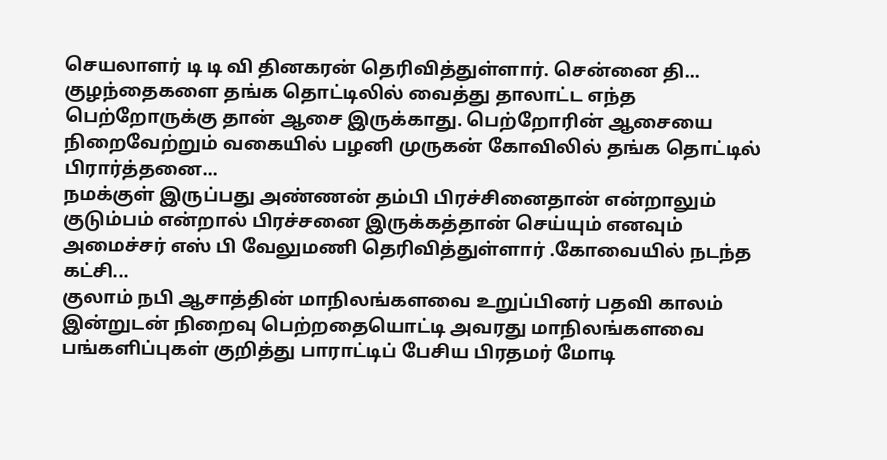செயலாளர் டி டி வி தினகரன் தெரிவித்துள்ளார். சென்னை தி...
குழந்தைகளை தங்க தொட்டிலில் வைத்து தாலாட்ட எந்த பெற்றோருக்கு தான் ஆசை இருக்காது. பெற்றோரின் ஆசையை நிறைவேற்றும் வகையில் பழனி முருகன் கோவிலில் தங்க தொட்டில் பிரார்த்தனை...
நமக்குள் இருப்பது அண்ணன் தம்பி பிரச்சினைதான் என்றாலும் குடும்பம் என்றால் பிரச்சனை இருக்கத்தான் செய்யும் எனவும் அமைச்சர் எஸ் பி வேலுமணி தெரிவித்துள்ளார் .கோவையில் நடந்த கட்சி...
குலாம் நபி ஆசாத்தின் மாநிலங்களவை உறுப்பினர் பதவி காலம் இன்றுடன் நிறைவு பெற்றதையொட்டி அவரது மாநிலங்களவை பங்களிப்புகள் குறித்து பாராட்டிப் பேசிய பிரதமர் மோடி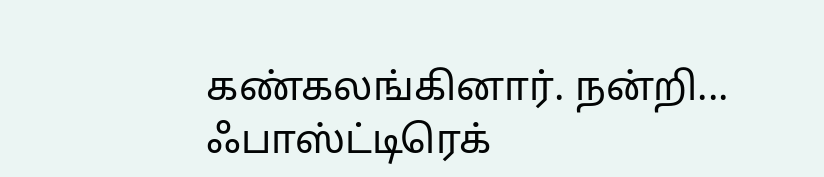கண்கலங்கினார். நன்றி...
ஃபாஸ்ட்டிரெக்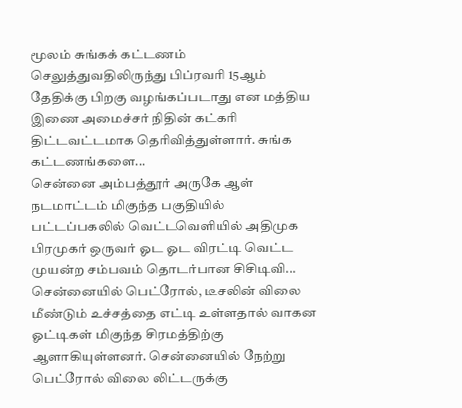மூலம் சுங்கக் கட்டணம் செலுத்துவதிலிருந்து பிப்ரவரி 15ஆம் தேதிக்கு பிறகு வழங்கப்படாது என மத்திய இணை அமைச்சர் நிதின் கட்கரி திட்டவட்டமாக தெரிவித்துள்ளார். சுங்க கட்டணங்களை...
சென்னை அம்பத்தூர் அருகே ஆள் நடமாட்டம் மிகுந்த பகுதியில் பட்டப்பகலில் வெட்டவெளியில் அதிமுக பிரமுகர் ஒருவர் ஓட ஓட விரட்டி வெட்ட முயன்ற சம்பவம் தொடர்பான சிசிடிவி...
சென்னையில் பெட்ரோல், டீசலின் விலை மீண்டும் உச்சத்தை எட்டி உள்ளதால் வாகன ஓட்டிகள் மிகுந்த சிரமத்திற்கு ஆளாகியுள்ளனர். சென்னையில் நேற்று பெட்ரோல் விலை லிட்டருக்கு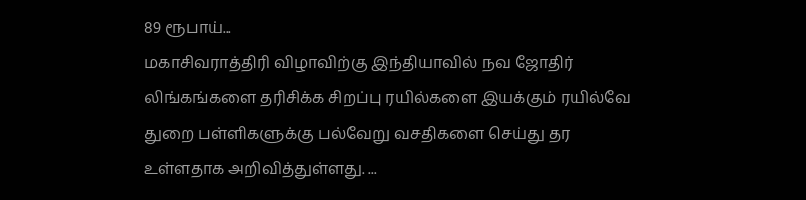89 ரூபாய்...
மகாசிவராத்திரி விழாவிற்கு இந்தியாவில் நவ ஜோதிர் லிங்கங்களை தரிசிக்க சிறப்பு ரயில்களை இயக்கும் ரயில்வே துறை பள்ளிகளுக்கு பல்வேறு வசதிகளை செய்து தர உள்ளதாக அறிவித்துள்ளது. ...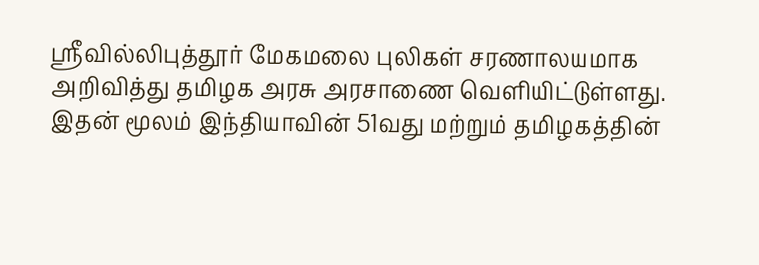ஸ்ரீவில்லிபுத்தூர் மேகமலை புலிகள் சரணாலயமாக அறிவித்து தமிழக அரசு அரசாணை வெளியிட்டுள்ளது. இதன் மூலம் இந்தியாவின் 51வது மற்றும் தமிழகத்தின்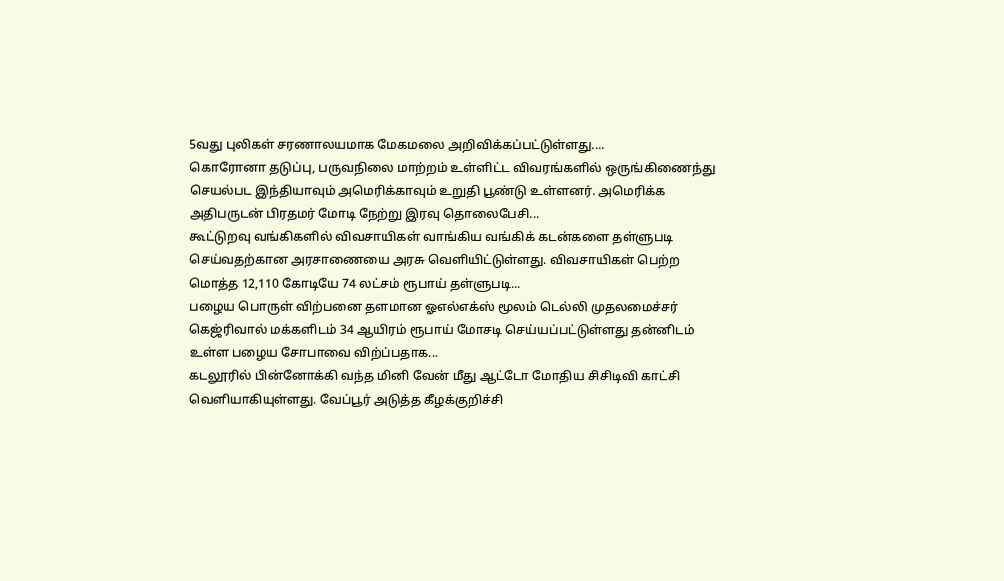5வது புலிகள் சரணாலயமாக மேகமலை அறிவிக்கப்பட்டுள்ளது....
கொரோனா தடுப்பு, பருவநிலை மாற்றம் உள்ளிட்ட விவரங்களில் ஒருங்கிணைந்து செயல்பட இந்தியாவும் அமெரிக்காவும் உறுதி பூண்டு உள்ளனர். அமெரிக்க அதிபருடன் பிரதமர் மோடி நேற்று இரவு தொலைபேசி...
கூட்டுறவு வங்கிகளில் விவசாயிகள் வாங்கிய வங்கிக் கடன்களை தள்ளுபடி செய்வதற்கான அரசாணையை அரசு வெளியிட்டுள்ளது. விவசாயிகள் பெற்ற மொத்த 12,110 கோடியே 74 லட்சம் ரூபாய் தள்ளுபடி...
பழைய பொருள் விற்பனை தளமான ஓஎல்எக்ஸ் மூலம் டெல்லி முதலமைச்சர் கெஜ்ரிவால் மக்களிடம் 34 ஆயிரம் ரூபாய் மோசடி செய்யப்பட்டுள்ளது தன்னிடம் உள்ள பழைய சோபாவை விற்ப்பதாக...
கடலூரில் பின்னோக்கி வந்த மினி வேன் மீது ஆட்டோ மோதிய சிசிடிவி காட்சி வெளியாகியுள்ளது. வேப்பூர் அடுத்த கீழக்குறிச்சி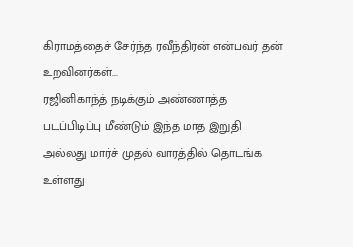கிராமத்தைச் சேர்ந்த ரவீந்திரன் என்பவர் தன் உறவினர்கள்...
ரஜினிகாந்த் நடிக்கும் அண்ணாத்த படப்பிடிப்பு மீண்டும் இந்த மாத இறுதி அல்லது மார்ச் முதல் வாரத்தில் தொடங்க உள்ளது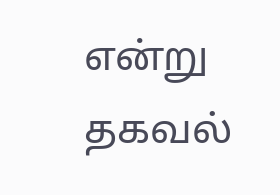என்று தகவல்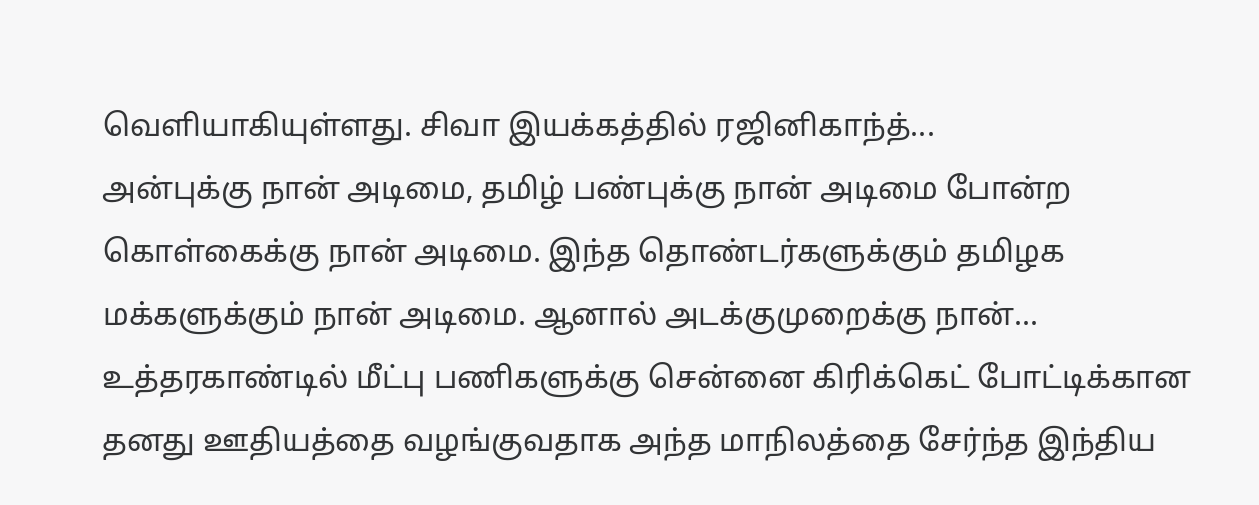வெளியாகியுள்ளது. சிவா இயக்கத்தில் ரஜினிகாந்த்...
அன்புக்கு நான் அடிமை, தமிழ் பண்புக்கு நான் அடிமை போன்ற கொள்கைக்கு நான் அடிமை. இந்த தொண்டர்களுக்கும் தமிழக மக்களுக்கும் நான் அடிமை. ஆனால் அடக்குமுறைக்கு நான்...
உத்தரகாண்டில் மீட்பு பணிகளுக்கு சென்னை கிரிக்கெட் போட்டிக்கான தனது ஊதியத்தை வழங்குவதாக அந்த மாநிலத்தை சேர்ந்த இந்திய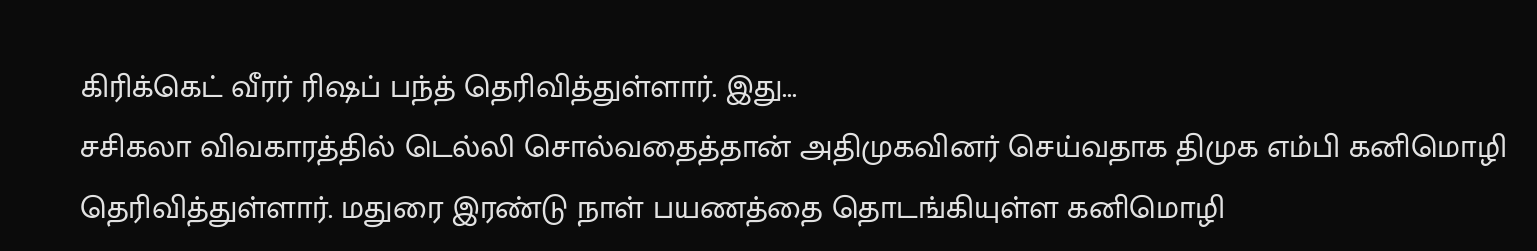கிரிக்கெட் வீரர் ரிஷப் பந்த் தெரிவித்துள்ளார். இது...
சசிகலா விவகாரத்தில் டெல்லி சொல்வதைத்தான் அதிமுகவினர் செய்வதாக திமுக எம்பி கனிமொழி தெரிவித்துள்ளார். மதுரை இரண்டு நாள் பயணத்தை தொடங்கியுள்ள கனிமொழி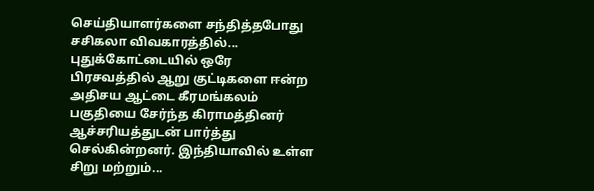செய்தியாளர்களை சந்தித்தபோது சசிகலா விவகாரத்தில்...
புதுக்கோட்டையில் ஒரே பிரசவத்தில் ஆறு குட்டிகளை ஈன்ற அதிசய ஆட்டை கீரமங்கலம் பகுதியை சேர்ந்த கிராமத்தினர் ஆச்சரியத்துடன் பார்த்து செல்கின்றனர். இந்தியாவில் உள்ள சிறு மற்றும்...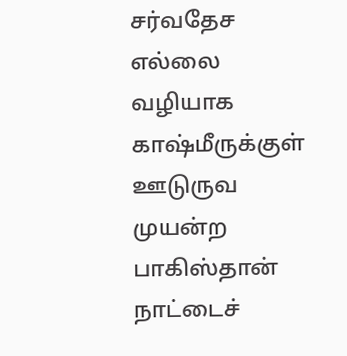சர்வதேச எல்லை வழியாக காஷ்மீருக்குள் ஊடுருவ முயன்ற பாகிஸ்தான் நாட்டைச்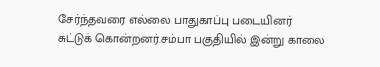சேர்ந்தவரை எல்லை பாதுகாப்பு படையினர் சுட்டுக் கொன்றனர்.சம்பா பகுதியில் இன்று காலை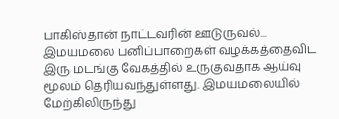பாகிஸ்தான் நாட்டவரின் ஊடுருவல்...
இமயமலை பனிப்பாறைகள் வழக்கத்தைவிட இரு மடங்கு வேகத்தில் உருகுவதாக ஆய்வு மூலம் தெரியவந்துள்ளது. இமயமலையில் மேற்கிலிருந்து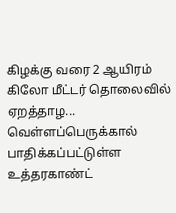கிழக்கு வரை 2 ஆயிரம் கிலோ மீட்டர் தொலைவில் ஏறத்தாழ...
வெள்ளப்பெருக்கால் பாதிக்கப்பட்டுள்ள உத்தரகாண்ட்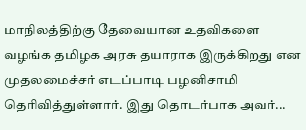மாநிலத்திற்கு தேவையான உதவிகளை வழங்க தமிழக அரசு தயாராக இருக்கிறது என முதலமைச்சர் எடப்பாடி பழனிசாமி தெரிவித்துள்ளார். இது தொடர்பாக அவர்...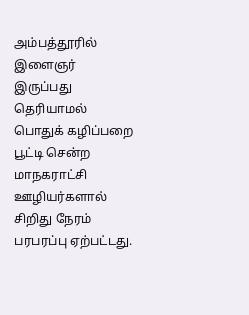அம்பத்தூரில் இளைஞர் இருப்பது தெரியாமல் பொதுக் கழிப்பறை பூட்டி சென்ற மாநகராட்சி ஊழியர்களால் சிறிது நேரம் பரபரப்பு ஏற்பட்டது.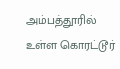அம்பத்தூரில் உள்ள கொரட்டூர்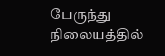பேருந்து நிலையத்தில்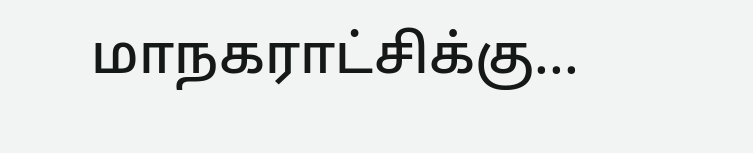மாநகராட்சிக்கு...